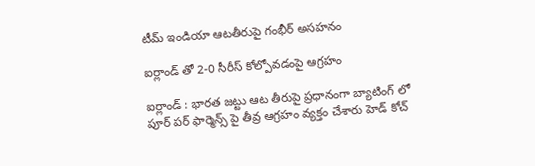టీమ్ ఇండియా ఆట‌తీరుపై గంభీర్ అస‌హ‌నం

ఐర్లాండ్ తో 2-0 సీరీస్ కోల్పోవ‌డంపై ఆగ్ర‌హం

ఐర్లాండ్ : భార‌త జ‌ట్టు ఆట తీరుపై ప్ర‌ధానంగా బ్యాటింగ్ లో పూర్ ప‌ర్ ఫార్మెన్స్ పై తీవ్ర ఆగ్ర‌హం వ్య‌క్తం చేశారు హెడ్ కోచ్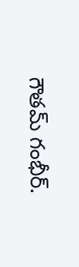గౌత‌మ్ గంభీర్.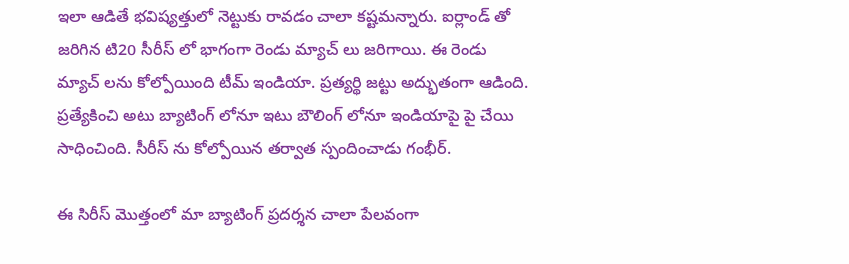ఇలా ఆడితే భ‌విష్య‌త్తులో నెట్టుకు రావ‌డం చాలా క‌ష్ట‌మ‌న్నారు. ఐర్లాండ్ తో జ‌రిగిన టి20 సీరీస్ లో భాగంగా రెండు మ్యాచ్ లు జ‌రిగాయి. ఈ రెండు మ్యాచ్ ల‌ను కోల్పోయింది టీమ్ ఇండియా. ప్ర‌త్య‌ర్థి జ‌ట్టు అద్భుతంగా ఆడింది. ప్ర‌త్యేకించి అటు బ్యాటింగ్ లోనూ ఇటు బౌలింగ్ లోనూ ఇండియాపై పై చేయి సాధించింది. సీరీస్ ను కోల్పోయిన త‌ర్వాత స్పందించాడు గంభీర్.

ఈ సిరీస్ మొత్తంలో మా బ్యాటింగ్ ప్రదర్శన చాలా పేలవంగా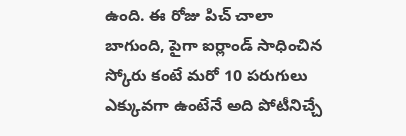ఉంది. ఈ రోజు పిచ్ చాలా బాగుంది, పైగా ఐర్లాండ్ సాధించిన స్కోరు కంటే మరో 10 పరుగులు ఎక్కువగా ఉంటేనే అది పోటీనిచ్చే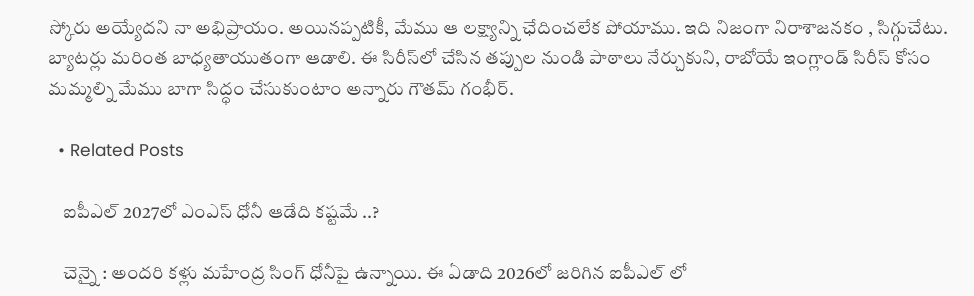స్కోరు అయ్యేదని నా అభిప్రాయం. అయినప్పటికీ, మేము ఆ లక్ష్యాన్ని ఛేదించలేక పోయాము. ఇది నిజంగా నిరాశాజనకం , సిగ్గుచేటు. బ్యాటర్లు మరింత బాధ్యతాయుతంగా ఆడాలి. ఈ సిరీస్‌లో చేసిన తప్పుల నుండి పాఠాలు నేర్చుకుని, రాబోయే ఇంగ్లాండ్ సిరీస్ కోసం మమ్మల్ని మేము బాగా సిద్ధం చేసుకుంటాం అన్నారు గౌత‌మ్ గంభీర్.

  • Related Posts

    ఐపీఎల్ 2027లో ఎంఎస్ ధోనీ ఆడేది క‌ష్ట‌మే ..?

    చెన్నై : అంద‌రి క‌ళ్లు మ‌హేంద్ర సింగ్ ధోనీపై ఉన్నాయి. ఈ ఏడాది 2026లో జ‌రిగిన ఐపీఎల్ లో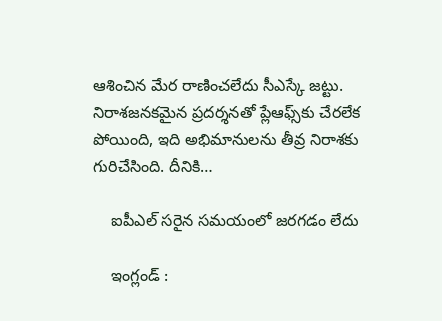ఆశించిన మేర రాణించ‌లేదు సీఎస్కే జ‌ట్టు. నిరాశజనకమైన ప్రదర్శనతో ప్లేఆఫ్స్‌కు చేరలేక పోయింది, ఇది అభిమానులను తీవ్ర నిరాశకు గురిచేసింది. దీనికి…

    ఐపీఎల్ సరైన సమయంలో జరగడం లేదు

    ఇంగ్లండ్ :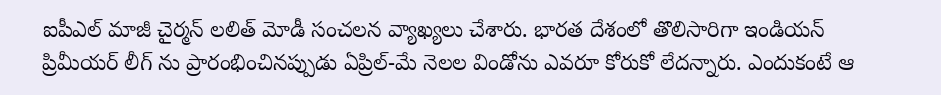ఐపీఎల్ మాజీ చైర్మ‌న్ ల‌లిత్ మోడీ సంచ‌ల‌న వ్యాఖ్య‌లు చేశారు. భార‌త దేశంలో తొలిసారిగా ఇండియ‌న్ ప్రిమీయ‌ర్ లీగ్ ను ప్రారంభించినప్పుడు ఏప్రిల్-మే నెలల విండోను ఎవరూ కోరుకో లేద‌న్నారు. ఎందుకంటే ఆ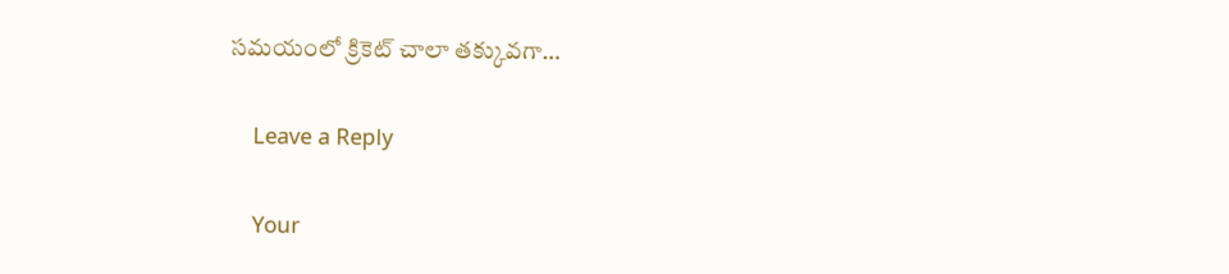సమయంలో క్రికెట్ చాలా తక్కువగా…

    Leave a Reply

    Your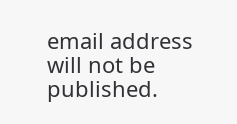email address will not be published.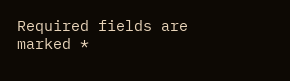Required fields are marked *